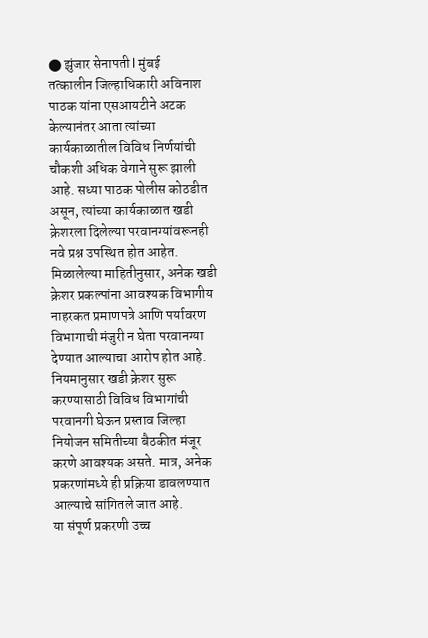⬤ झुंजार सेनापती l मुंबई
तत्कालीन जिल्हाधिकारी अविनाश पाठक यांना एसआयटीने अटक केल्यानंतर आता त्यांच्या कार्यकाळातील विविध निर्णयांची चौकशी अधिक वेगाने सुरू झाली आहे. सध्या पाठक पोलीस कोठडीत असून, त्यांच्या कार्यकाळात खडी क्रेशरला दिलेल्या परवानग्यांवरूनही नवे प्रश्न उपस्थित होत आहेत.
मिळालेल्या माहितीनुसार, अनेक खडी क्रेशर प्रकल्पांना आवश्यक विभागीय नाहरकत प्रमाणपत्रे आणि पर्यावरण विभागाची मंजुरी न घेता परवानग्या देण्यात आल्याचा आरोप होत आहे. नियमानुसार खडी क्रेशर सुरू करण्यासाठी विविध विभागांची परवानगी घेऊन प्रस्ताव जिल्हा नियोजन समितीच्या बैठकीत मंजूर करणे आवश्यक असते. मात्र, अनेक प्रकरणांमध्ये ही प्रक्रिया डावलण्यात आल्याचे सांगितले जात आहे.
या संपूर्ण प्रकरणी उच्च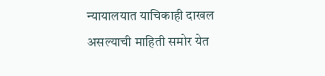न्यायालयात याचिकाही दाखल असल्याची माहिती समोर येत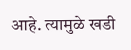आहे. त्यामुळे खडी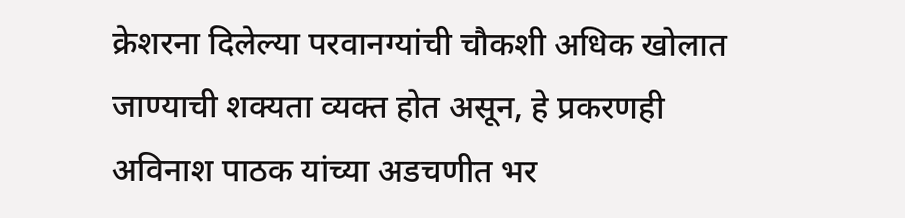क्रेशरना दिलेल्या परवानग्यांची चौकशी अधिक खोलात जाण्याची शक्यता व्यक्त होत असून, हे प्रकरणही अविनाश पाठक यांच्या अडचणीत भर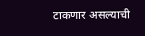टाकणार असल्याची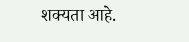शक्यता आहे.